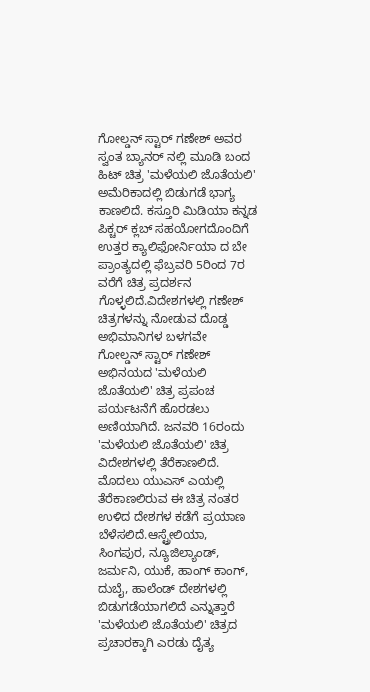ಗೋಲ್ಡನ್ ಸ್ಟಾರ್ ಗಣೇಶ್ ಅವರ ಸ್ವಂತ ಬ್ಯಾನರ್ ನಲ್ಲಿ ಮೂಡಿ ಬಂದ ಹಿಟ್ ಚಿತ್ರ 'ಮಳೆಯಲಿ ಜೊತೆಯಲಿ' ಅಮೆರಿಕಾದಲ್ಲಿ ಬಿಡುಗಡೆ ಭಾಗ್ಯ ಕಾಣಲಿದೆ. ಕಸ್ತೂರಿ ಮಿಡಿಯಾ ಕನ್ನಡ ಪಿಕ್ಚರ್ ಕ್ಲಬ್ ಸಹಯೋಗದೊಂದಿಗೆ ಉತ್ತರ ಕ್ಯಾಲಿಫೋರ್ನಿಯಾ ದ ಬೇ ಪ್ರಾಂತ್ಯದಲ್ಲಿ ಫೆಬ್ರವರಿ 5ರಿಂದ 7ರ ವರೆಗೆ ಚಿತ್ರ ಪ್ರದರ್ಶನ ಗೊಳ್ಳಲಿದೆ.ವಿದೇಶಗಳಲ್ಲಿ ಗಣೇಶ್ ಚಿತ್ರಗಳನ್ನು ನೋಡುವ ದೊಡ್ಡ ಅಭಿಮಾನಿಗಳ ಬಳಗವೇ
ಗೋಲ್ಡನ್ ಸ್ಟಾರ್ ಗಣೇಶ್ ಅಭಿನಯದ 'ಮಳೆಯಲಿ ಜೊತೆಯಲಿ' ಚಿತ್ರ ಪ್ರಪಂಚ ಪರ್ಯಟನೆಗೆ ಹೊರಡಲು ಅಣಿಯಾಗಿದೆ. ಜನವರಿ 16ರಂದು 'ಮಳೆಯಲಿ ಜೊತೆಯಲಿ' ಚಿತ್ರ ವಿದೇಶಗಳಲ್ಲಿ ತೆರೆಕಾಣಲಿದೆ. ಮೊದಲು ಯುಎಸ್ ಎಯಲ್ಲಿ ತೆರೆಕಾಣಲಿರುವ ಈ ಚಿತ್ರ ನಂತರ ಉಳಿದ ದೇಶಗಳ ಕಡೆಗೆ ಪ್ರಯಾಣ ಬೆಳೆಸಲಿದೆ.ಆಸ್ಟ್ರೇಲಿಯಾ, ಸಿಂಗಪುರ, ನ್ಯೂಜಿಲ್ಯಾಂಡ್, ಜರ್ಮನಿ, ಯುಕೆ, ಹಾಂಗ್ ಕಾಂಗ್, ದುಬೈ, ಹಾಲೆಂಡ್ ದೇಶಗಳಲ್ಲಿ ಬಿಡುಗಡೆಯಾಗಲಿದೆ ಎನ್ನುತ್ತಾರೆ
'ಮಳೆಯಲಿ ಜೊತೆಯಲಿ' ಚಿತ್ರದ ಪ್ರಚಾರಕ್ಕಾಗಿ ಎರಡು ದೈತ್ಯ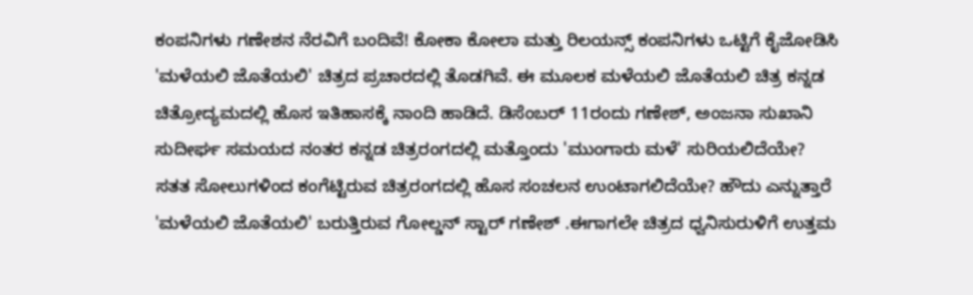ಕಂಪನಿಗಳು ಗಣೇಶನ ನೆರವಿಗೆ ಬಂದಿವೆ! ಕೋಕಾ ಕೋಲಾ ಮತ್ತು ರಿಲಯನ್ಸ್ ಕಂಪನಿಗಳು ಒಟ್ಟಿಗೆ ಕೈಜೋಡಿಸಿ 'ಮಳೆಯಲಿ ಜೊತೆಯಲಿ' ಚಿತ್ರದ ಪ್ರಚಾರದಲ್ಲಿ ತೊಡಗಿವೆ. ಈ ಮೂಲಕ ಮಳೆಯಲಿ ಜೊತೆಯಲಿ ಚಿತ್ರ ಕನ್ನಡ ಚಿತ್ರೋದ್ಯಮದಲ್ಲಿ ಹೊಸ ಇತಿಹಾಸಕ್ಕೆ ನಾಂದಿ ಹಾಡಿದೆ. ಡಿಸೆಂಬರ್ 11ರಂದು ಗಣೇಶ್, ಅಂಜನಾ ಸುಖಾನಿ
ಸುದೀರ್ಘ ಸಮಯದ ನಂತರ ಕನ್ನಡ ಚಿತ್ರರಂಗದಲ್ಲಿ ಮತ್ತೊಂದು 'ಮುಂಗಾರು ಮಳೆ' ಸುರಿಯಲಿದೆಯೇ? ಸತತ ಸೋಲುಗಳಿಂದ ಕಂಗೆಟ್ಟಿರುವ ಚಿತ್ರರಂಗದಲ್ಲಿ ಹೊಸ ಸಂಚಲನ ಉಂಟಾಗಲಿದೆಯೇ? ಹೌದು ಎನ್ನುತ್ತಾರೆ 'ಮಳೆಯಲಿ ಜೊತೆಯಲಿ' ಬರುತ್ತಿರುವ ಗೋಲ್ಡನ್ ಸ್ಟಾರ್ ಗಣೇಶ್ .ಈಗಾಗಲೇ ಚಿತ್ರದ ಧ್ವನಿಸುರುಳಿಗೆ ಉತ್ತಮ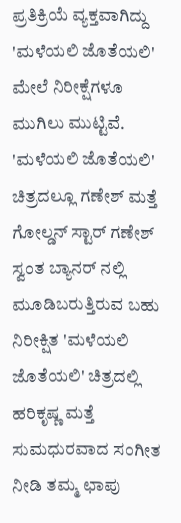ಪ್ರತಿಕ್ರಿಯೆ ವ್ಯಕ್ತವಾಗಿದ್ದು 'ಮಳೆಯಲಿ ಜೊತೆಯಲಿ' ಮೇಲೆ ನಿರೀಕ್ಷೆಗಳೂ ಮುಗಿಲು ಮುಟ್ಟಿವೆ. 'ಮಳೆಯಲಿ ಜೊತೆಯಲಿ' ಚಿತ್ರದಲ್ಲೂ ಗಣೇಶ್ ಮತ್ತೆ
ಗೋಲ್ಡನ್ ಸ್ಟಾರ್ ಗಣೇಶ್ ಸ್ವಂತ ಬ್ಯಾನರ್ ನಲ್ಲಿ ಮೂಡಿಬರುತ್ತಿರುವ ಬಹು ನಿರೀಕ್ಷಿತ 'ಮಳೆಯಲಿ ಜೊತೆಯಲಿ' ಚಿತ್ರದಲ್ಲಿ ಹರಿಕೃಷ್ಣ ಮತ್ತೆ ಸುಮಧುರವಾದ ಸಂಗೀತ ನೀಡಿ ತಮ್ಮ ಛಾಪು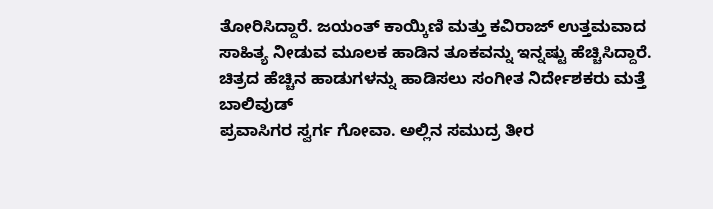ತೋರಿಸಿದ್ದಾರೆ. ಜಯಂತ್ ಕಾಯ್ಕಿಣಿ ಮತ್ತು ಕವಿರಾಜ್ ಉತ್ತಮವಾದ ಸಾಹಿತ್ಯ ನೀಡುವ ಮೂಲಕ ಹಾಡಿನ ತೂಕವನ್ನು ಇನ್ನಷ್ಟು ಹೆಚ್ಚಿಸಿದ್ದಾರೆ. ಚಿತ್ರದ ಹೆಚ್ಚಿನ ಹಾಡುಗಳನ್ನು ಹಾಡಿಸಲು ಸಂಗೀತ ನಿರ್ದೇಶಕರು ಮತ್ತೆ ಬಾಲಿವುಡ್
ಪ್ರವಾಸಿಗರ ಸ್ವರ್ಗ ಗೋವಾ. ಅಲ್ಲಿನ ಸಮುದ್ರ ತೀರ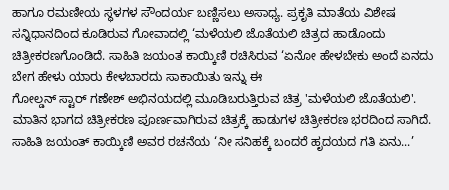ಹಾಗೂ ರಮಣೀಯ ಸ್ಥಳಗಳ ಸೌಂದರ್ಯ ಬಣ್ಣಿಸಲು ಅಸಾಧ್ಯ. ಪ್ರಕೃತಿ ಮಾತೆಯ ವಿಶೇಷ ಸನ್ನಿಧಾನದಿಂದ ಕೂಡಿರುವ ಗೋವಾದಲ್ಲಿ ‘ಮಳೆಯಲಿ ಜೊತೆಯಲಿ ಚಿತ್ರದ ಹಾಡೊಂದು ಚಿತ್ರೀಕರಣಗೊಂಡಿದೆ. ಸಾಹಿತಿ ಜಯಂತ ಕಾಯ್ಕಿಣಿ ರಚಿಸಿರುವ ‘ಏನೋ ಹೇಳಬೇಕು ಅಂದೆ ಏನದು ಬೇಗ ಹೇಳು ಯಾರು ಕೇಳಬಾರದು ಸಾಕಾಯಿತು ಇನ್ನು ಈ
ಗೋಲ್ಡನ್ ಸ್ಟಾರ್ ಗಣೇಶ್ ಅಭಿನಯದಲ್ಲಿ ಮೂಡಿಬರುತ್ತಿರುವ ಚಿತ್ರ 'ಮಳೆಯಲಿ ಜೊತೆಯಲಿ'. ಮಾತಿನ ಭಾಗದ ಚಿತ್ರೀಕರಣ ಪೂರ್ಣವಾಗಿರುವ ಚಿತ್ರಕ್ಕೆ ಹಾಡುಗಳ ಚಿತ್ರೀಕರಣ ಭರದಿಂದ ಸಾಗಿದೆ. ಸಾಹಿತಿ ಜಯಂತ್ ಕಾಯ್ಕಿಣಿ ಅವರ ರಚನೆಯ ‘ನೀ ಸನಿಹಕ್ಕೆ ಬಂದರೆ ಹೃದಯದ ಗತಿ ಏನು...’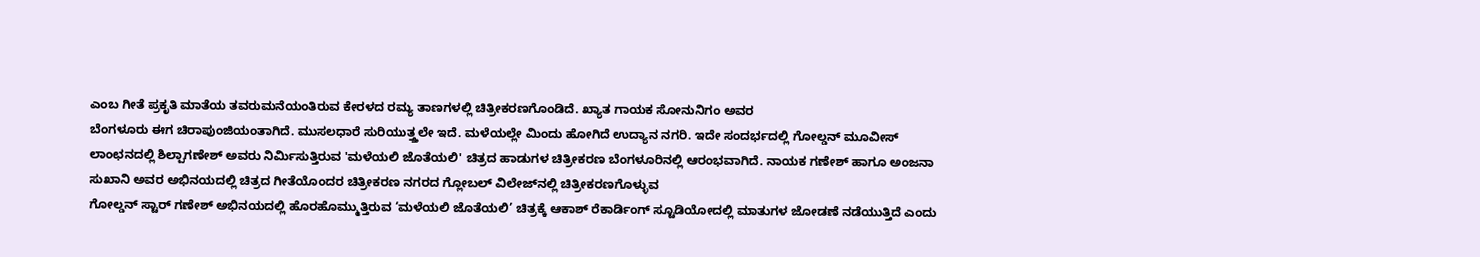ಎಂಬ ಗೀತೆ ಪ್ರಕೃತಿ ಮಾತೆಯ ತವರುಮನೆಯಂತಿರುವ ಕೇರಳದ ರಮ್ಯ ತಾಣಗಳಲ್ಲಿ ಚಿತ್ರೀಕರಣಗೊಂಡಿದೆ. ಖ್ಯಾತ ಗಾಯಕ ಸೋನುನಿಗಂ ಅವರ
ಬೆಂಗಳೂರು ಈಗ ಚಿರಾಪುಂಜಿಯಂತಾಗಿದೆ. ಮುಸಲಧಾರೆ ಸುರಿಯುತ್ತ್ತಲೇ ಇದೆ. ಮಳೆಯಲ್ಲೇ ಮಿಂದು ಹೋಗಿದೆ ಉದ್ಯಾನ ನಗರಿ. ಇದೇ ಸಂದರ್ಭದಲ್ಲಿ ಗೋಲ್ಡನ್ ಮೂವೀಸ್ ಲಾಂಛನದಲ್ಲಿ ಶಿಲ್ಪಾಗಣೇಶ್ ಅವರು ನಿರ್ಮಿಸುತ್ತಿರುವ 'ಮಳೆಯಲಿ ಜೊತೆಯಲಿ' ಚಿತ್ರದ ಹಾಡುಗಳ ಚಿತ್ರೀಕರಣ ಬೆಂಗಳೂರಿನಲ್ಲಿ ಆರಂಭವಾಗಿದೆ. ನಾಯಕ ಗಣೇಶ್ ಹಾಗೂ ಅಂಜನಾ ಸುಖಾನಿ ಅವರ ಅಭಿನಯದಲ್ಲಿ ಚಿತ್ರದ ಗೀತೆಯೊಂದರ ಚಿತ್ರೀಕರಣ ನಗರದ ಗ್ಲೋಬಲ್ ವಿಲೇಜ್‌ನಲ್ಲಿ ಚಿತ್ರೀಕರಣಗೊಳ್ಳುವ
ಗೋಲ್ಡನ್ ಸ್ಟಾರ್ ಗಣೇಶ್ ಅಭಿನಯದಲ್ಲಿ ಹೊರಹೊಮ್ಮುತ್ತಿರುವ ‘ಮಳೆಯಲಿ ಜೊತೆಯಲಿ’ ಚಿತ್ರಕ್ಕೆ ಆಕಾಶ್ ರೆಕಾರ್ಡಿಂಗ್ ಸ್ಟೂಡಿಯೋದಲ್ಲಿ ಮಾತುಗಳ ಜೋಡಣೆ ನಡೆಯುತ್ತಿದೆ ಎಂದು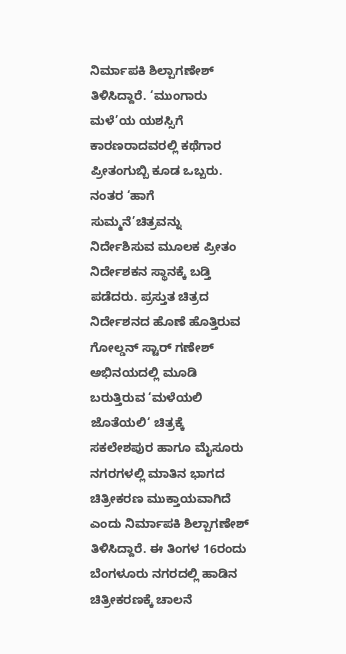ನಿರ್ಮಾಪಕಿ ಶಿಲ್ಪಾಗಣೇಶ್ ತಿಳಿಸಿದ್ದಾರೆ. ‘ಮುಂಗಾರು ಮಳೆ’ಯ ಯಶಸ್ಸಿಗೆ ಕಾರಣರಾದವರಲ್ಲಿ ಕಥೆಗಾರ ಪ್ರೀತಂಗುಬ್ಬಿ ಕೂಡ ಒಬ್ಬರು. ನಂತರ ‘ಹಾಗೆ ಸುಮ್ಮನೆ’ಚಿತ್ರವನ್ನು ನಿರ್ದೇಶಿಸುವ ಮೂಲಕ ಪ್ರೀತಂ ನಿರ್ದೇಶಕನ ಸ್ಥಾನಕ್ಕೆ ಬಡ್ತಿ ಪಡೆದರು. ಪ್ರಸ್ತುತ ಚಿತ್ರದ ನಿರ್ದೇಶನದ ಹೊಣೆ ಹೊತ್ತಿರುವ
ಗೋಲ್ಡನ್ ಸ್ಟಾರ್ ಗಣೇಶ್ ಅಭಿನಯದಲ್ಲಿ ಮೂಡಿ ಬರುತ್ತಿರುವ ‘ಮಳೆಯಲಿ ಜೊತೆಯಲಿ‘ ಚಿತ್ರಕ್ಕೆ ಸಕಲೇಶಪುರ ಹಾಗೂ ಮೈಸೂರು ನಗರಗಳಲ್ಲಿ ಮಾತಿನ ಭಾಗದ ಚಿತ್ರೀಕರಣ ಮುಕ್ತಾಯವಾಗಿದೆ ಎಂದು ನಿರ್ಮಾಪಕಿ ಶಿಲ್ಪಾಗಣೇಶ್ ತಿಳಿಸಿದ್ದಾರೆ. ಈ ತಿಂಗಳ 16ರಂದು ಬೆಂಗಳೂರು ನಗರದಲ್ಲಿ ಹಾಡಿನ ಚಿತ್ರೀಕರಣಕ್ಕೆ ಚಾಲನೆ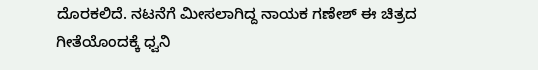ದೊರಕಲಿದೆ. ನಟನೆಗೆ ಮೀಸಲಾಗಿದ್ದ ನಾಯಕ ಗಣೇಶ್ ಈ ಚಿತ್ರದ ಗೀತೆಯೊಂದಕ್ಕೆ ಧ್ವನಿ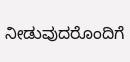ನೀಡುವುದರೊಂದಿಗೆ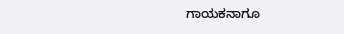ಗಾಯಕನಾಗೂ